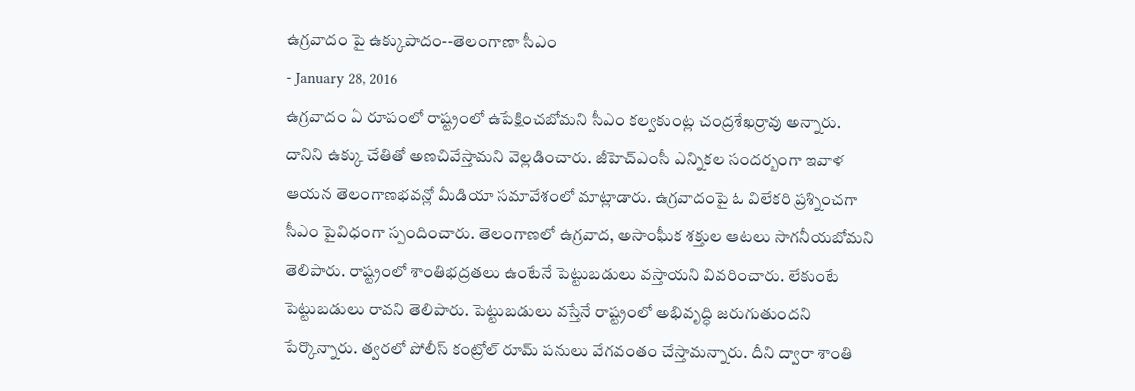ఉగ్రవాదం పై ఉక్కుపాదం--తెలంగాణా సీఎం
- January 28, 2016
ఉగ్రవాదం ఏ రూపంలో రాష్ట్రంలో ఉపేక్షించబోమని సీఎం కల్వకుంట్ల చంద్రశేఖర్రావు అన్నారు. దానిని ఉక్కు చేతితో అణచివేస్తామని వెల్లడించారు. జీహెచ్ఎంసీ ఎన్నికల సందర్బంగా ఇవాళ ఆయన తెలంగాణభవన్లో మీడియా సమావేశంలో మాట్లాడారు. ఉగ్రవాదంపై ఓ విలేకరి ప్రశ్నించగా సీఎం పైవిధంగా స్పందించారు. తెలంగాణలో ఉగ్రవాద, అసాంఘీక శక్తుల ఆటలు సాగనీయబోమని తెలిపారు. రాష్ట్రంలో శాంతిభద్రతలు ఉంటేనే పెట్టుబడులు వస్తాయని వివరించారు. లేకుంటే పెట్టుబడులు రావని తెలిపారు. పెట్టుబడులు వస్తేనే రాష్ట్రంలో అభివృద్ధి జరుగుతుందని పేర్కొన్నారు. త్వరలో పోలీస్ కంట్రోల్ రూమ్ పనులు వేగవంతం చేస్తామన్నారు. దీని ద్వారా శాంతి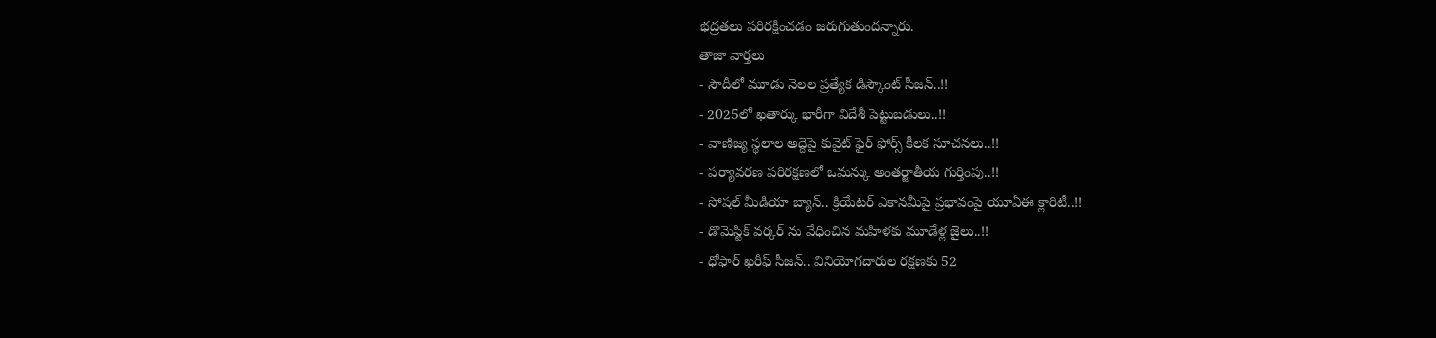భద్రతలు పరిరక్షించడం జరుగుతుందన్నారు.
తాజా వార్తలు
- సౌదీలో మూడు నెలల ప్రత్యేక డిస్కౌంట్ సీజన్..!!
- 2025లో ఖతార్కు భారీగా విదేశీ పెట్టుబడులు..!!
- వాణిజ్య స్థలాల అద్దెపై కువైట్ ఫైర్ ఫోర్స్ కీలక సూచనలు..!!
- పర్యావరణ పరిరక్షణలో ఒమన్కు అంతర్జాతీయ గుర్తింపు..!!
- సోషల్ మీడియా బ్యాన్.. క్రియేటర్ ఎకానమీపై ప్రభావంపై యూఏఈ క్లారిటీ..!!
- డొమెస్టిక్ వర్కర్ ను వేధించిన మహిళకు మూడేళ్ల జైలు..!!
- ధోఫార్ ఖరీఫ్ సీజన్.. వినియోగదారుల రక్షణకు 52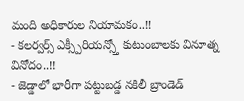మంది అధికారుల నియామకం..!!
- కలర్వర్స్ ఎక్స్పీరియన్స్తో కుటుంబాలకు వినూత్న వినోదం..!!
- జెడ్డాలో భారీగా పట్టుబడ్డ నకిలీ బ్రాండెడ్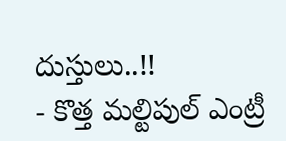దుస్తులు..!!
- కొత్త మల్టిపుల్ ఎంట్రీ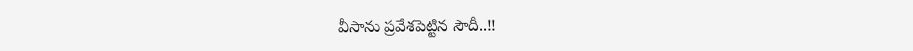వీసాను ప్రవేశపెట్టిన సౌదీ..!!